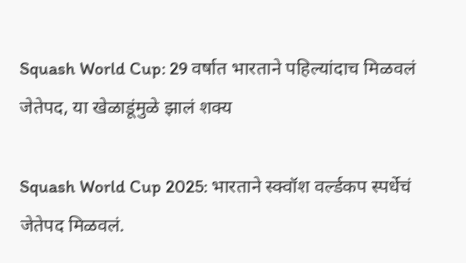Squash World Cup: 29 वर्षात भारताने पहिल्यांदाच मिळवलं जेतेपद, या खेळाडूंमुळे झालं शक्य

Squash World Cup 2025: भारताने स्क्वॉश वर्ल्डकप स्पर्धेचं जेतेपद मिळवलं.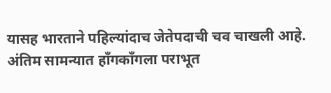यासह भारताने पहिल्यांदाच जेतेपदाची चव चाखली आहे. अंतिम सामन्यात हाँगकाँगला पराभूत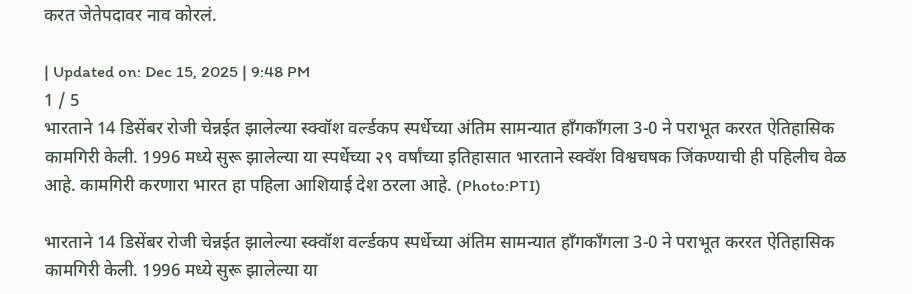करत जेतेपदावर नाव कोरलं.

| Updated on: Dec 15, 2025 | 9:48 PM
1 / 5
भारताने 14 डिसेंबर रोजी चेन्नईत झालेल्या स्क्वॉश वर्ल्डकप स्पर्धेच्या अंतिम सामन्यात हाँगकाँगला 3-0 ने पराभूत कररत ऐतिहासिक कामगिरी केली. 1996 मध्ये सुरू झालेल्या या स्पर्धेच्या २९ वर्षांच्या इतिहासात भारताने स्क्वॅश विश्वचषक जिंकण्याची ही पहिलीच वेळ आहे. कामगिरी करणारा भारत हा पहिला आशियाई देश ठरला आहे. (Photo:PTI)

भारताने 14 डिसेंबर रोजी चेन्नईत झालेल्या स्क्वॉश वर्ल्डकप स्पर्धेच्या अंतिम सामन्यात हाँगकाँगला 3-0 ने पराभूत कररत ऐतिहासिक कामगिरी केली. 1996 मध्ये सुरू झालेल्या या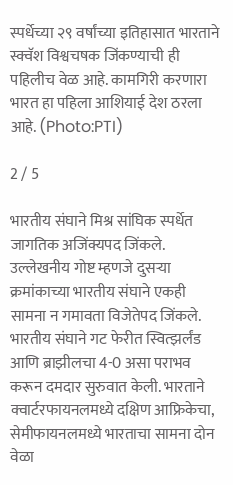स्पर्धेच्या २९ वर्षांच्या इतिहासात भारताने स्क्वॅश विश्वचषक जिंकण्याची ही पहिलीच वेळ आहे. कामगिरी करणारा भारत हा पहिला आशियाई देश ठरला आहे. (Photo:PTI)

2 / 5

भारतीय संघाने मिश्र सांघिक स्पर्धेत जागतिक अजिंक्यपद जिंकले. उल्लेखनीय गोष्ट म्हणजे दुसऱ्या क्रमांकाच्या भारतीय संघाने एकही सामना न गमावता विजेतेपद जिंकले. भारतीय संघाने गट फेरीत स्वित्झर्लंड आणि ब्राझीलचा 4-0 असा पराभव करून दमदार सुरुवात केली. भारताने क्वार्टरफायनलमध्ये दक्षिण आफ्रिकेचा, सेमीफायनलमध्ये भारताचा सामना दोन वेळा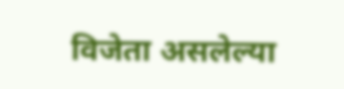विजेता असलेल्या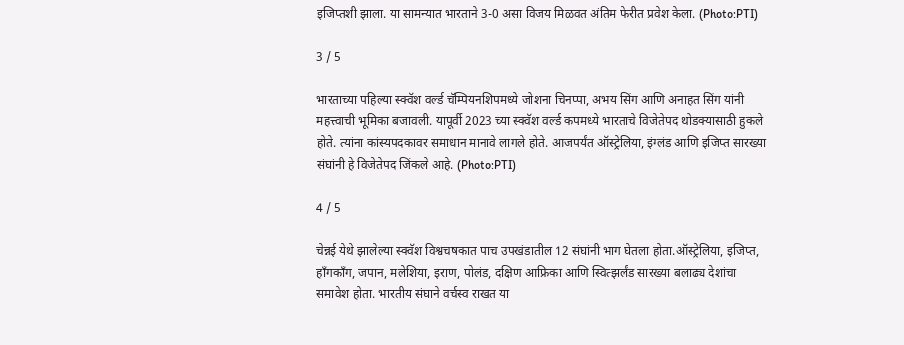इजिप्तशी झाला. या सामन्यात भारताने 3-0 असा विजय मिळवत अंतिम फेरीत प्रवेश केला. (Photo:PTI)

3 / 5

भारताच्या पहिल्या स्क्वॅश वर्ल्ड चॅम्पियनशिपमध्ये जोशना चिनप्पा, अभय सिंग आणि अनाहत सिंग यांनी महत्त्वाची भूमिका बजावली. यापूर्वी 2023 च्या स्क्वॅश वर्ल्ड कपमध्ये भारताचे विजेतेपद थोडक्यासाठी हुकले होते. त्यांना कांस्यपदकावर समाधान मानावे लागले होते. आजपर्यंत ऑस्ट्रेलिया, इंग्लंड आणि इजिप्त सारख्या संघांनी हे विजेतेपद जिंकले आहे. (Photo:PTI)

4 / 5

चेन्नई येथे झालेल्या स्क्वॅश विश्वचषकात पाच उपखंडातील 12 संघांनी भाग घेतला होता.ऑस्ट्रेलिया, इजिप्त, हाँगकाँग, जपान, मलेशिया, इराण, पोलंड, दक्षिण आफ्रिका आणि स्वित्झर्लंड सारख्या बलाढ्य देशांचा समावेश होता. भारतीय संघाने वर्चस्व राखत या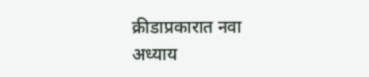क्रीडाप्रकारात नवा अध्याय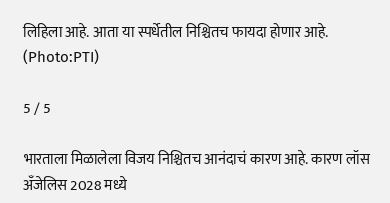लिहिला आहे. आता या स्पर्धेतील निश्चितच फायदा होणार आहे. (Photo:PTI)

5 / 5

भारताला मिळालेला विजय निश्चितच आनंदाचं कारण आहे. कारण लॉस अँजेलिस 2028 मध्ये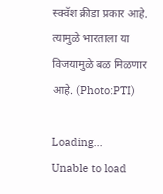स्क्वॅश क्रीडा प्रकार आहे. त्यामुळे भारताला या विजयामुळे बळ मिळणार आहे. (Photo:PTI)

Loading...
Unable to load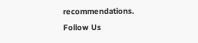recommendations.
Follow Us